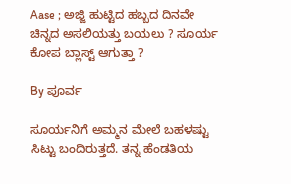Aase ; ಅಜ್ಜಿ ಹುಟ್ಟಿದ ಹಬ್ಬದ ದಿನವೇ ಚಿನ್ನದ ಅಸಲಿಯತ್ತು ಬಯಲು ? ಸೂರ್ಯ ಕೋಪ ಬ್ಲಾಸ್ಟ್ ಆಗುತ್ತಾ ?

By ಪೂರ್ವ

ಸೂರ್ಯನಿಗೆ ಅಮ್ಮನ ಮೇಲೆ ಬಹಳಷ್ಟು ಸಿಟ್ಟು ಬಂದಿರುತ್ತದೆ. ತನ್ನ ಹೆಂಡತಿಯ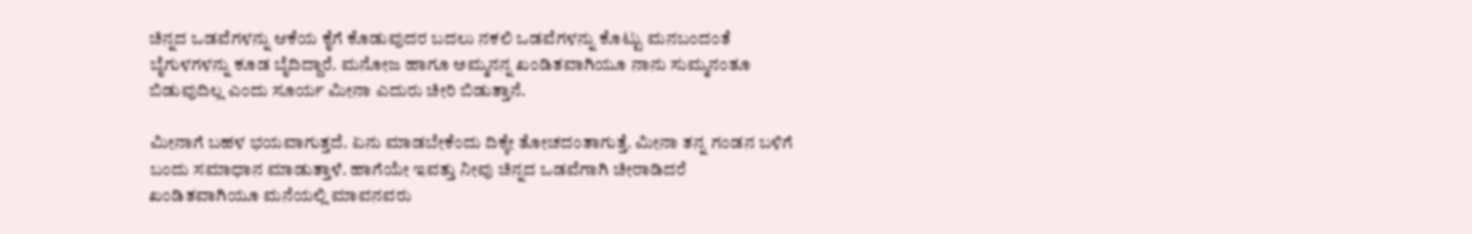ಚಿನ್ನದ ಒಡವೆಗಳನ್ನು ಆಕೆಯ ಕೈಗೆ ಕೊಡುವುದರ ಬದಲು ನಕಲಿ ಒಡವೆಗಳನ್ನು ಕೊಟ್ಟು ಮನಬಂದಂತೆ ಬೈಗುಳಗಳನ್ನು ಕೂಡ ಬೈದಿದ್ದಾರೆ. ಮನೋಜ ಹಾಗೂ ಅಮ್ಮನನ್ನ ಖಂಡಿತವಾಗಿಯೂ ನಾನು ಸುಮ್ಮನಂತೂ ಬಿಡುವುದಿಲ್ಲ ಎಂದು ಸೂರ್ಯ ಮೀನಾ ಎದುರು ಚೀರಿ ಬಿಡುತ್ತಾನೆ.

ಮೀನಾಗೆ ಬಹಳ ಭಯವಾಗುತ್ತದೆ. ಏನು ಮಾಡಬೇಕೆಂದು ದಿಕ್ಕೇ ತೋಚದಂತಾಗುತ್ತೆ. ಮೀನಾ ತನ್ನ ಗಂಡನ ಬಳಿಗೆ ಬಂದು ಸಮಾಧಾನ ಮಾಡುತ್ತಾಳೆ. ಹಾಗೆಯೇ ಇವತ್ತು ನೀವು ಚಿನ್ನದ ಒಡವೆಗಾಗಿ ಚೀರಾಡಿದರೆ ಖಂಡಿತವಾಗಿಯೂ ಮನೆಯಲ್ಲಿ ಮಾವನವರು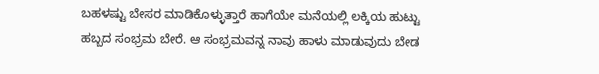ಬಹಳಷ್ಟು ಬೇಸರ ಮಾಡಿಕೊಳ್ಳುತ್ತಾರೆ ಹಾಗೆಯೇ ಮನೆಯಲ್ಲಿ ಲಕ್ಕಿಯ ಹುಟ್ಟು ಹಬ್ಬದ ಸಂಭ್ರಮ ಬೇರೆ. ಆ ಸಂಭ್ರಮವನ್ನ ನಾವು ಹಾಳು ಮಾಡುವುದು ಬೇಡ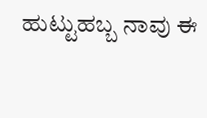ಹುಟ್ಟುಹಬ್ಬ ನಾವು ಈ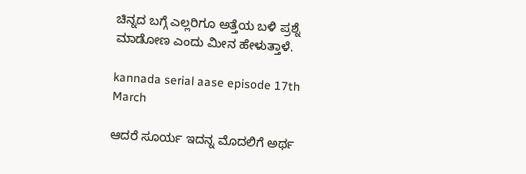ಚಿನ್ನದ ಬಗ್ಗೆ ಎಲ್ಲರಿಗೂ ಅತ್ತೆಯ ಬಳಿ ಪ್ರಶ್ನೆ ಮಾಡೋಣ ಎಂದು ಮೀನ ಹೇಳುತ್ತಾಳೆ.

kannada serial aase episode 17th March

ಆದರೆ ಸೂರ್ಯ ಇದನ್ನ ಮೊದಲಿಗೆ ಅರ್ಥ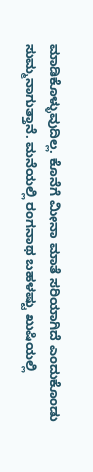ಮಾಡಿಕೊಳ್ಳುವುದಿಲ್ಲ. ಕೊನೆಗೆ ಮೀನಾ ಮಾತೆ ಸರಿಯಾಗಿದೆ ಎಂದುಕೊಂಡು ಸುಮ್ಮನಾಗುತ್ತಾನೆ. ಮನೆಯಲ್ಲಿ ರಂಗನಾಥ ಬಹಳಷ್ಟು ಖುಷಿಯಲ್ಲಿ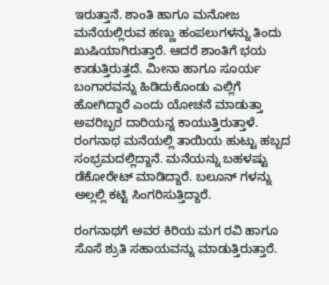ಇರುತ್ತಾನೆ. ಶಾಂತಿ ಹಾಗೂ ಮನೋಜ ಮನೆಯಲ್ಲಿರುವ ಹಣ್ಣು ಹಂಪಲುಗಳನ್ನು ತಿಂದು ಖುಷಿಯಾಗಿರುತ್ತಾರೆ. ಆದರೆ ಶಾಂತಿಗೆ ಭಯ ಕಾಡುತ್ತಿರುತ್ತದೆ. ಮೀನಾ ಹಾಗೂ ಸೂರ್ಯ ಬಂಗಾರವನ್ನು ಹಿಡಿದುಕೊಂಡು ಎಲ್ಲಿಗೆ ಹೋಗಿದ್ದಾರೆ ಎಂದು ಯೋಚನೆ ಮಾಡುತ್ತಾ ಅವರಿಬ್ಬರ ದಾರಿಯನ್ನ ಕಾಯುತ್ತಿರುತ್ತಾಳೆ. ರಂಗನಾಥ ಮನೆಯಲ್ಲಿ ತಾಯಿಯ ಹುಟ್ಟು ಹಬ್ಬದ ಸಂಭ್ರಮದಲ್ಲಿದ್ದಾನೆ. ಮನೆಯನ್ನು ಬಹಳಷ್ಟು ಡೆಕೋರೇಟ್ ಮಾಡಿದ್ದಾರೆ. ಬಲೂನ್ ಗಳನ್ನು ಅಲ್ಲಲ್ಲಿ ಕಟ್ಟಿ ಸಿಂಗರಿಸುತ್ತಿದ್ದಾರೆ.

ರಂಗನಾಥಗೆ ಅವರ ಕಿರಿಯ ಮಗ ರವಿ ಹಾಗೂ ಸೊಸೆ ಶ್ರುತಿ ಸಹಾಯವನ್ನು ಮಾಡುತ್ತಿರುತ್ತಾರೆ.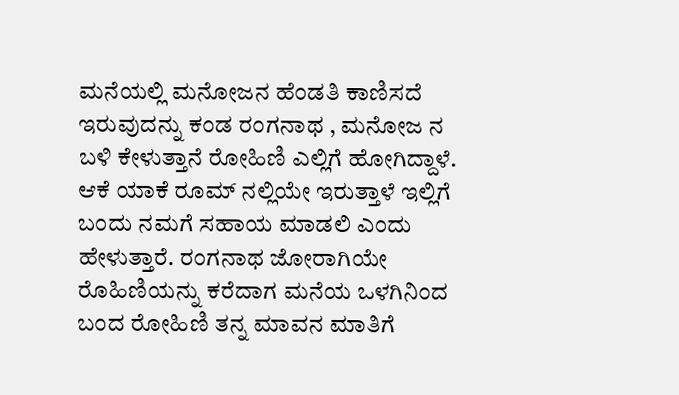ಮನೆಯಲ್ಲಿ ಮನೋಜನ ಹೆಂಡತಿ ಕಾಣಿಸದೆ ಇರುವುದನ್ನು ಕಂಡ ರಂಗನಾಥ , ಮನೋಜ ನ ಬಳಿ ಕೇಳುತ್ತಾನೆ ರೋಹಿಣಿ ಎಲ್ಲಿಗೆ ಹೋಗಿದ್ದಾಳೆ. ಆಕೆ ಯಾಕೆ ರೂಮ್ ನಲ್ಲಿಯೇ ಇರುತ್ತಾಳೆ ಇಲ್ಲಿಗೆ ಬಂದು ನಮಗೆ ಸಹಾಯ ಮಾಡಲಿ ಎಂದು ಹೇಳುತ್ತಾರೆ. ರಂಗನಾಥ ಜೋರಾಗಿಯೇ ರೊಹಿಣಿಯನ್ನು ಕರೆದಾಗ ಮನೆಯ ಒಳಗಿನಿಂದ ಬಂದ ರೋಹಿಣಿ ತನ್ನ ಮಾವನ ಮಾತಿಗೆ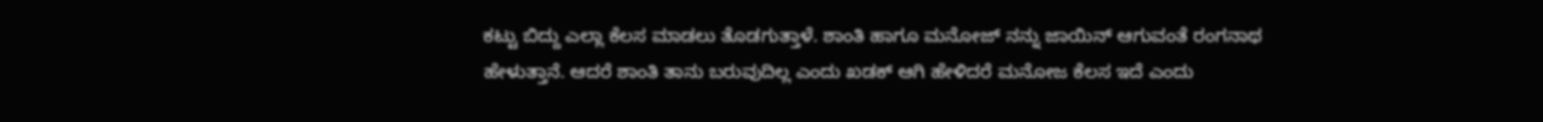ಕಟ್ಟು ಬಿದ್ದು ಎಲ್ಲಾ ಕೆಲಸ ಮಾಡಲು ತೊಡಗುತ್ತಾಳೆ. ಶಾಂತಿ ಹಾಗೂ ಮನೋಜ್ ನನ್ನು ಜಾಯಿನ್ ಆಗುವಂತೆ ರಂಗನಾಥ ಹೇಳುತ್ತಾನೆ. ಆದರೆ ಶಾಂತಿ ತಾನು ಬರುವುದಿಲ್ಲ ಎಂದು ಖಡಕ್ ಆಗಿ ಹೇಳಿದರೆ ಮನೋಜ ಕೆಲಸ ಇದೆ ಎಂದು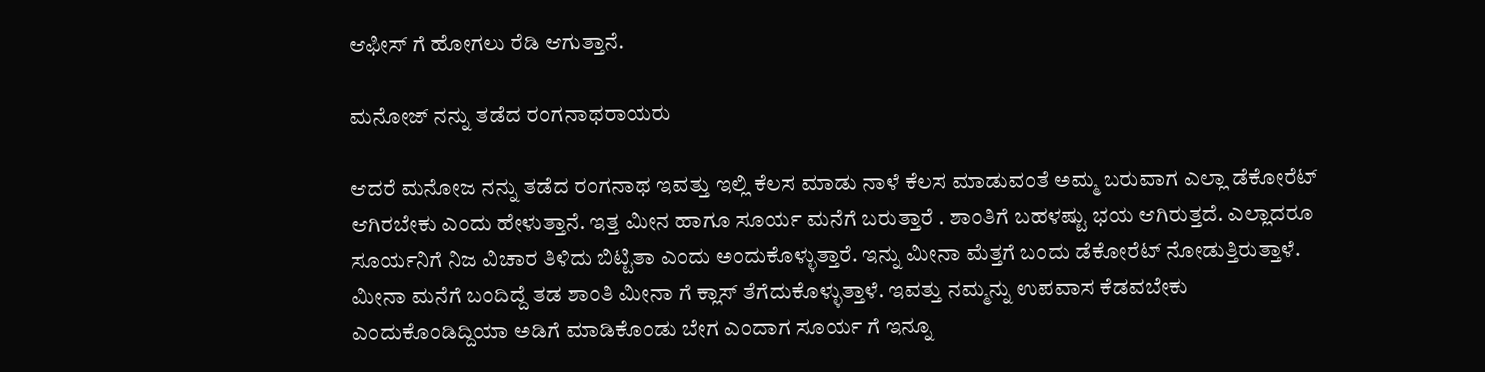ಆಫೀಸ್ ಗೆ ಹೋಗಲು ರೆಡಿ ಆಗುತ್ತಾನೆ.

ಮನೋಜ್ ನನ್ನು ತಡೆದ ರಂಗನಾಥರಾಯರು

ಆದರೆ ಮನೋಜ ನನ್ನು ತಡೆದ ರಂಗನಾಥ ಇವತ್ತು ಇಲ್ಲಿ ಕೆಲಸ ಮಾಡು ನಾಳೆ ಕೆಲಸ ಮಾಡುವಂತೆ ಅಮ್ಮ ಬರುವಾಗ ಎಲ್ಲಾ ಡೆಕೋರೆಟ್ ಆಗಿರಬೇಕು ಎಂದು ಹೇಳುತ್ತಾನೆ. ಇತ್ತ ಮೀನ ಹಾಗೂ ಸೂರ್ಯ ಮನೆಗೆ ಬರುತ್ತಾರೆ . ಶಾಂತಿಗೆ ಬಹಳಷ್ಟು ಭಯ ಆಗಿರುತ್ತದೆ. ಎಲ್ಲಾದರೂ ಸೂರ್ಯನಿಗೆ ನಿಜ ವಿಚಾರ ತಿಳಿದು ಬಿಟ್ಟಿತಾ ಎಂದು ಅಂದುಕೊಳ್ಳುತ್ತಾರೆ. ಇನ್ನು ಮೀನಾ ಮೆತ್ತಗೆ ಬಂದು ಡೆಕೋರೆಟ್ ನೋಡುತ್ತಿರುತ್ತಾಳೆ. ಮೀನಾ ಮನೆಗೆ ಬಂದಿದ್ದೆ ತಡ ಶಾಂತಿ ಮೀನಾ ಗೆ ಕ್ಲಾಸ್ ತೆಗೆದುಕೊಳ್ಳುತ್ತಾಳೆ. ಇವತ್ತು ನಮ್ಮನ್ನು ಉಪವಾಸ ಕೆಡವಬೇಕು ಎಂದುಕೊಂಡಿದ್ದಿಯಾ ಅಡಿಗೆ ಮಾಡಿಕೊಂಡು ಬೇಗ ಎಂದಾಗ ಸೂರ್ಯ ಗೆ ಇನ್ನೂ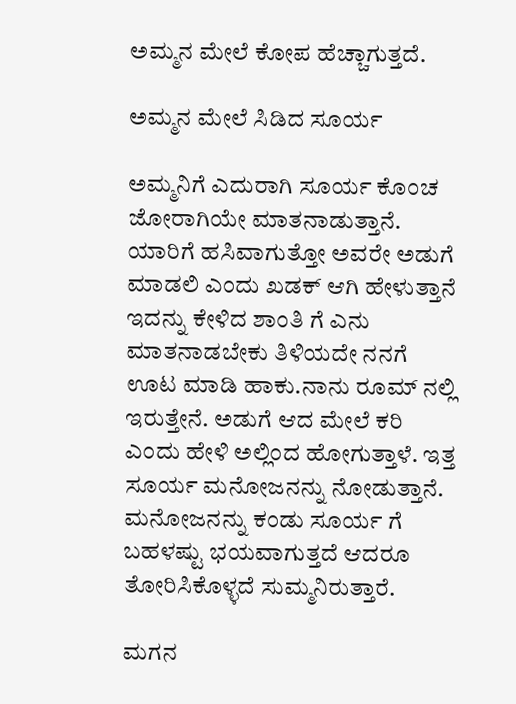ಅಮ್ಮನ ಮೇಲೆ ಕೋಪ ಹೆಚ್ಚಾಗುತ್ತದೆ.

ಅಮ್ಮನ ಮೇಲೆ ಸಿಡಿದ ಸೂರ್ಯ

ಅಮ್ಮನಿಗೆ ಎದುರಾಗಿ ಸೂರ್ಯ ಕೊಂಚ ಜೋರಾಗಿಯೇ ಮಾತನಾಡುತ್ತಾನೆ. ಯಾರಿಗೆ ಹಸಿವಾಗುತ್ತೋ ಅವರೇ ಅಡುಗೆ ಮಾಡಲಿ ಎಂದು ಖಡಕ್ ಆಗಿ ಹೇಳುತ್ತಾನೆ ಇದನ್ನು ಕೇಳಿದ ಶಾಂತಿ ಗೆ ಎನು ಮಾತನಾಡಬೇಕು ತಿಳಿಯದೇ ನನಗೆ ಊಟ ಮಾಡಿ ಹಾಕು.ನಾನು ರೂಮ್ ನಲ್ಲಿ ಇರುತ್ತೇನೆ. ಅಡುಗೆ ಆದ ಮೇಲೆ ಕರಿ ಎಂದು ಹೇಳಿ ಅಲ್ಲಿಂದ ಹೋಗುತ್ತಾಳೆ. ಇತ್ತ ಸೂರ್ಯ ಮನೋಜನನ್ನು ನೋಡುತ್ತಾನೆ. ಮನೋಜನನ್ನು ಕಂಡು ಸೂರ್ಯ ಗೆ ಬಹಳಷ್ಟು ಭಯವಾಗುತ್ತದೆ ಆದರೂ ತೋರಿಸಿಕೊಳ್ಳದೆ ಸುಮ್ಮನಿರುತ್ತಾರೆ.

ಮಗನ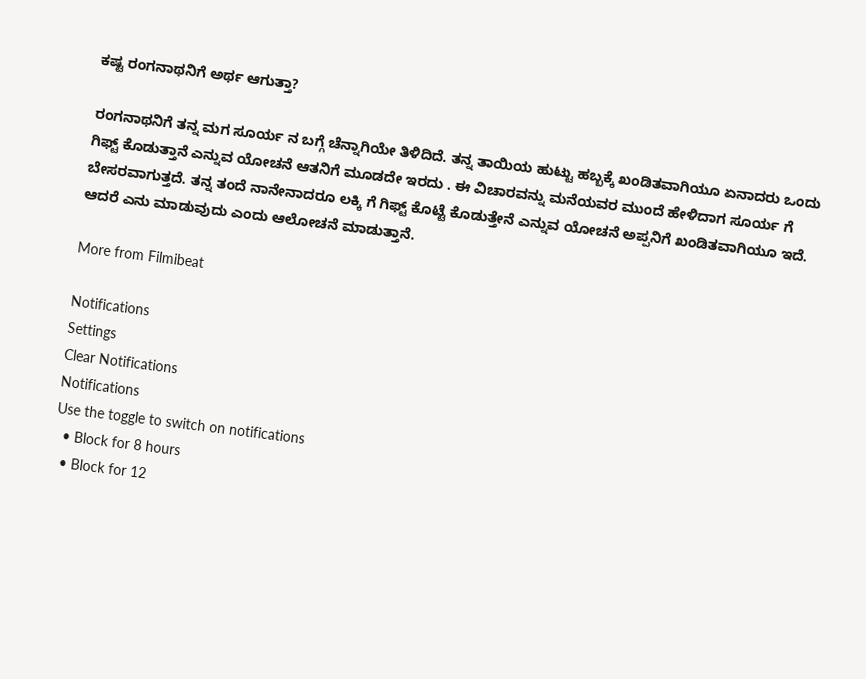ಕಷ್ಟ ರಂಗನಾಥನಿಗೆ ಅರ್ಥ ಆಗುತ್ತಾ?

ರಂಗನಾಥನಿಗೆ ತನ್ನ ಮಗ ಸೂರ್ಯ ನ ಬಗ್ಗೆ ಚೆನ್ನಾಗಿಯೇ ತಿಳಿದಿದೆ. ತನ್ನ ತಾಯಿಯ ಹುಟ್ಟು ಹಬ್ಬಕ್ಕೆ ಖಂಡಿತವಾಗಿಯೂ ಏನಾದರು ಒಂದು ಗಿಫ್ಟ್ ಕೊಡುತ್ತಾನೆ ಎನ್ನುವ ಯೋಚನೆ ಆತನಿಗೆ ಮೂಡದೇ ಇರದು . ಈ ವಿಚಾರವನ್ನು ಮನೆಯವರ ಮುಂದೆ ಹೇಳಿದಾಗ ಸೂರ್ಯ ಗೆ ಬೇಸರವಾಗುತ್ತದೆ. ತನ್ನ ತಂದೆ ನಾನೇನಾದರೂ ಲಕ್ಕಿ ಗೆ ಗಿಫ್ಟ್ ಕೊಟ್ಟೆ ಕೊಡುತ್ತೇನೆ ಎನ್ನುವ ಯೋಚನೆ ಅಪ್ಪನಿಗೆ ಖಂಡಿತವಾಗಿಯೂ ಇದೆ. ಆದರೆ ಎನು ಮಾಡುವುದು ಎಂದು ಆಲೋಚನೆ ಮಾಡುತ್ತಾನೆ.

More from Filmibeat

Notifications
Settings
Clear Notifications
Notifications
Use the toggle to switch on notifications
  • Block for 8 hours
  • Block for 12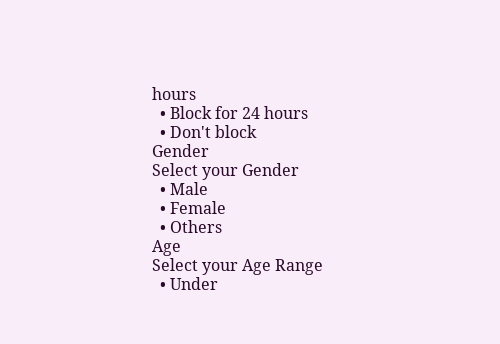hours
  • Block for 24 hours
  • Don't block
Gender
Select your Gender
  • Male
  • Female
  • Others
Age
Select your Age Range
  • Under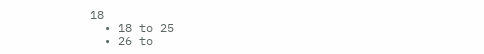18
  • 18 to 25
  • 26 to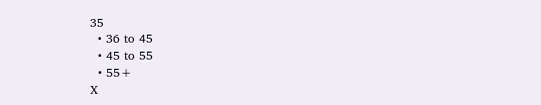35
  • 36 to 45
  • 45 to 55
  • 55+
X